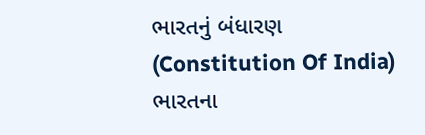ભારતનું બંધારણ (Constitution Of India) ભારતના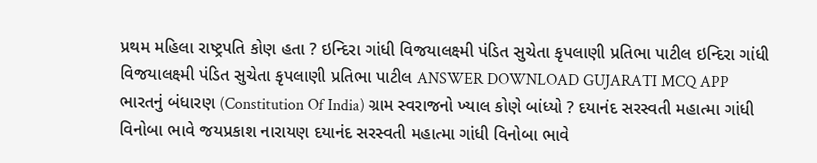પ્રથમ મહિલા રાષ્ટ્રપતિ કોણ હતા ? ઇન્દિરા ગાંધી વિજયાલક્ષ્મી પંડિત સુચેતા કૃપલાણી પ્રતિભા પાટીલ ઇન્દિરા ગાંધી વિજયાલક્ષ્મી પંડિત સુચેતા કૃપલાણી પ્રતિભા પાટીલ ANSWER DOWNLOAD GUJARATI MCQ APP
ભારતનું બંધારણ (Constitution Of India) ગ્રામ સ્વરાજનો ખ્યાલ કોણે બાંધ્યો ? દયાનંદ સરસ્વતી મહાત્મા ગાંધી વિનોબા ભાવે જયપ્રકાશ નારાયણ દયાનંદ સરસ્વતી મહાત્મા ગાંધી વિનોબા ભાવે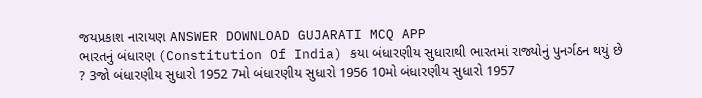જયપ્રકાશ નારાયણ ANSWER DOWNLOAD GUJARATI MCQ APP
ભારતનું બંધારણ (Constitution Of India) કયા બંધારણીય સુધારાથી ભારતમાં રાજ્યોનું પુનર્ગઠન થયું છે ? 3જો બંધારણીય સુધારો 1952 7મો બંધારણીય સુધારો 1956 10મો બંધારણીય સુધારો 1957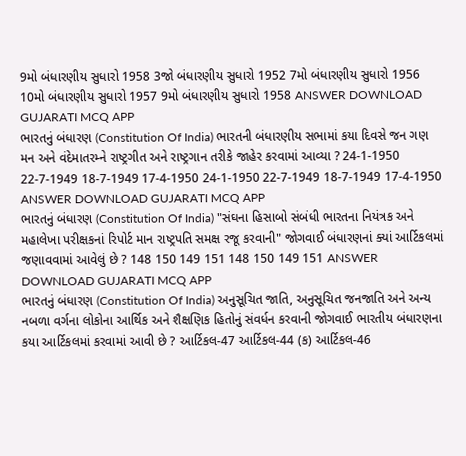9મો બંધારણીય સુધારો 1958 3જો બંધારણીય સુધારો 1952 7મો બંધારણીય સુધારો 1956 10મો બંધારણીય સુધારો 1957 9મો બંધારણીય સુધારો 1958 ANSWER DOWNLOAD GUJARATI MCQ APP
ભારતનું બંધારણ (Constitution Of India) ભારતની બંધારણીય સભામાં કયા દિવસે જન ગણ મન અને વંદેમાતરમ્ને રાષ્ટ્રગીત અને રાષ્ટ્રગાન તરીકે જાહેર કરવામાં આવ્યા ? 24-1-1950 22-7-1949 18-7-1949 17-4-1950 24-1-1950 22-7-1949 18-7-1949 17-4-1950 ANSWER DOWNLOAD GUJARATI MCQ APP
ભારતનું બંધારણ (Constitution Of India) "સંઘના હિસાબો સંબંધી ભારતના નિયંત્રક અને મહાલેખા પરીક્ષકનાં રિપોર્ટ માન રાષ્ટ્રપતિ સમક્ષ રજૂ કરવાની" જોગવાઈ બંધારણનાં ક્યાં આર્ટિકલમાં જણાવવામાં આવેલું છે ? 148 150 149 151 148 150 149 151 ANSWER DOWNLOAD GUJARATI MCQ APP
ભારતનું બંધારણ (Constitution Of India) અનુસૂચિત જાતિ, અનુસૂચિત જનજાતિ અને અન્ય નબળા વર્ગના લોકોના આર્થિક અને શૈક્ષણિક હિતોનું સંવર્ધન કરવાની જોગવાઈ ભારતીય બંધારણના કયા આર્ટિકલમાં કરવામાં આવી છે ? આર્ટિકલ-47 આર્ટિકલ-44 (ક) આર્ટિકલ-46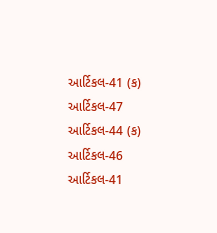આર્ટિકલ-41 (ક) આર્ટિકલ-47 આર્ટિકલ-44 (ક) આર્ટિકલ-46 આર્ટિકલ-41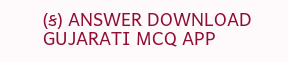(ક) ANSWER DOWNLOAD GUJARATI MCQ APP